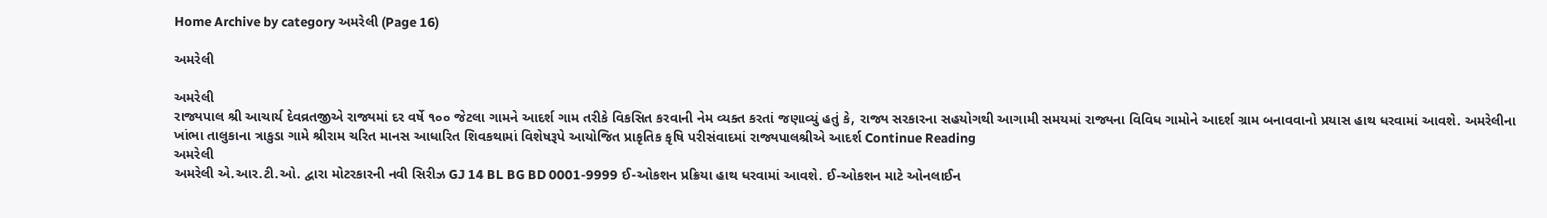Home Archive by category અમરેલી (Page 16)

અમરેલી

અમરેલી
રાજ્યપાલ શ્રી આચાર્ય દેવવ્રતજીએ રાજ્યમાં દર વર્ષે ૧૦૦ જેટલા ગામને આદર્શ ગામ તરીકે વિકસિત કરવાની નેમ વ્યક્ત કરતાં જણાવ્યું હતું કે, રાજ્ય સરકારના સહયોગથી આગામી સમયમાં રાજ્યના વિવિધ ગામોને આદર્શ ગ્રામ બનાવવાનો પ્રયાસ હાથ ધરવામાં આવશે. અમરેલીના ખાંભા તાલુકાના ત્રાકુડા ગામે શ્રીરામ ચરિત માનસ આધારિત શિવકથામાં વિશેષરૂપે આયોજિત પ્રાકૃતિક કૃષિ પરીસંવાદમાં રાજ્યપાલશ્રીએ આદર્શ Continue Reading
અમરેલી
અમરેલી એ.આર.ટી.ઓ. દ્વારા મોટરકારની નવી સિરીઝ GJ 14 BL BG BD 0001-9999 ઈ-ઓકશન પ્રક્રિયા હાથ ધરવામાં આવશે. ઈ-ઓકશન માટે ઓનલાઈન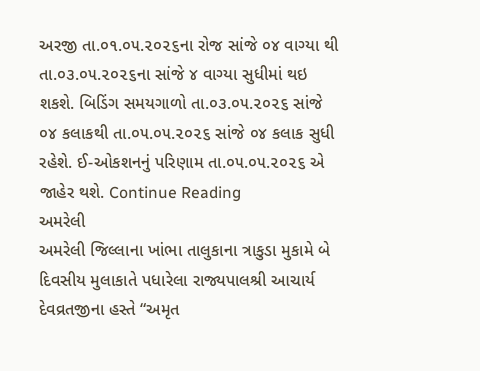અરજી તા.૦૧.૦૫.૨૦૨૬ના રોજ સાંજે ૦૪ વાગ્યા થી તા.૦૩.૦૫.૨૦૨૬ના સાંજે ૪ વાગ્યા સુધીમાં થઇ શકશે. બિડિંગ સમયગાળો તા.૦૩.૦૫.૨૦૨૬ સાંજે ૦૪ કલાકથી તા.૦૫.૦૫.૨૦૨૬ સાંજે ૦૪ કલાક સુધી રહેશે. ઈ-ઓકશનનું પરિણામ તા.૦૫.૦૫.૨૦૨૬ એ જાહેર થશે. Continue Reading
અમરેલી
અમરેલી જિલ્લાના ખાંભા તાલુકાના ત્રાકુડા મુકામે બે દિવસીય મુલાકાતે પધારેલા રાજ્યપાલશ્રી આચાર્ય દેવવ્રતજીના હસ્તે “અમૃત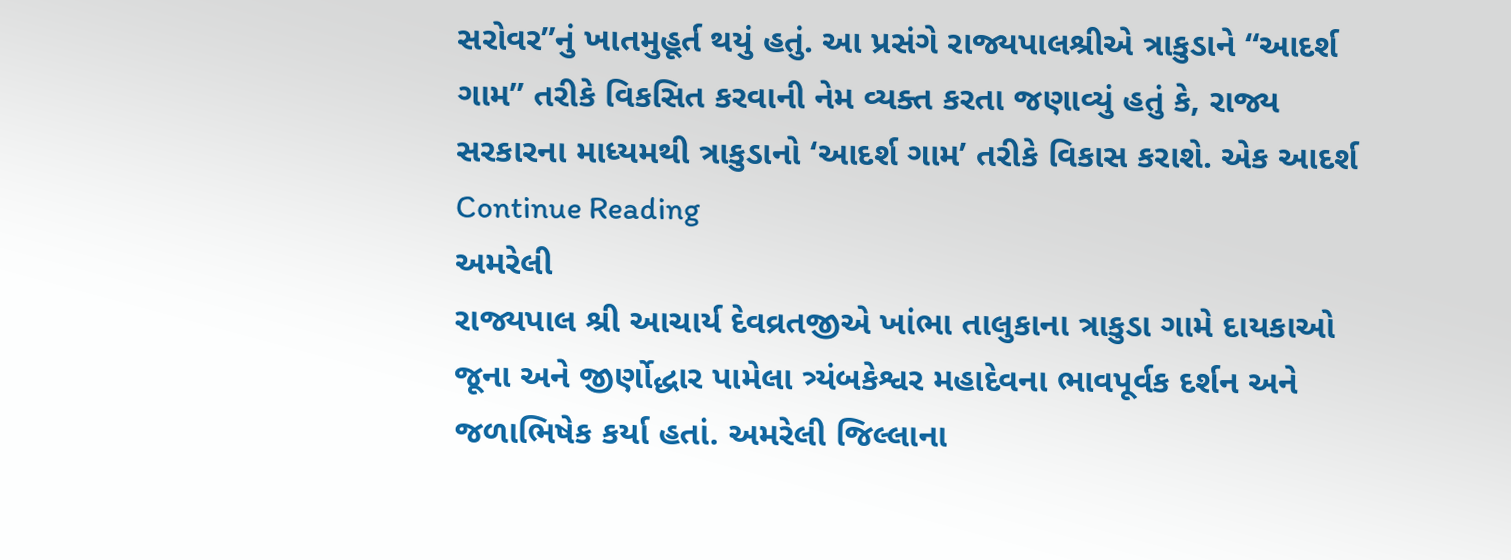સરોવર”નું ખાતમુહૂર્ત થયું હતું. આ પ્રસંગે રાજ્યપાલશ્રીએ ત્રાકુડાને “આદર્શ ગામ” તરીકે વિકસિત કરવાની નેમ વ્યક્ત કરતા જણાવ્યું હતું કે, રાજ્ય સરકારના માધ્યમથી ત્રાકુડાનો ‘આદર્શ ગામ’ તરીકે વિકાસ કરાશે. એક આદર્શ Continue Reading
અમરેલી
રાજ્યપાલ શ્રી આચાર્ય દેવવ્રતજીએ ખાંભા તાલુકાના ત્રાકુડા ગામે દાયકાઓ જૂના અને જીર્ણોદ્ધાર પામેલા ત્ર્યંબકેશ્વર મહાદેવના ભાવપૂર્વક દર્શન અને જળાભિષેક કર્યા હતાં. અમરેલી જિલ્લાના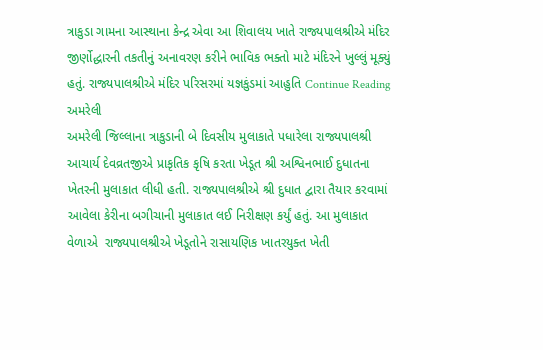ત્રાકુડા ગામના આસ્થાના કેન્દ્ર એવા આ શિવાલય ખાતે રાજ્યપાલશ્રીએ મંદિર જીર્ણોદ્ધારની તકતીનું અનાવરણ કરીને ભાવિક ભક્તો માટે મંદિરને ખુલ્લું મૂક્યું હતું. રાજ્યપાલશ્રીએ મંદિર પરિસરમાં યજ્ઞકુંડમાં આહુતિ Continue Reading
અમરેલી
અમરેલી જિલ્લાના ત્રાકુડાની બે દિવસીય મુલાકાતે પધારેલા રાજ્યપાલશ્રી આચાર્ય દેવવ્રતજીએ પ્રાકૃતિક કૃષિ કરતા ખેડૂત શ્રી અશ્વિનભાઈ દુધાતના ખેતરની મુલાકાત લીધી હતી. રાજ્યપાલશ્રીએ શ્રી દુધાત દ્વારા તૈયાર કરવામાં આવેલા કેરીના બગીચાની મુલાકાત લઈ નિરીક્ષણ કર્યું હતું. આ મુલાકાત વેળાએ  રાજ્યપાલશ્રીએ ખેડૂતોને રાસાયણિક ખાતરયુક્ત ખેતી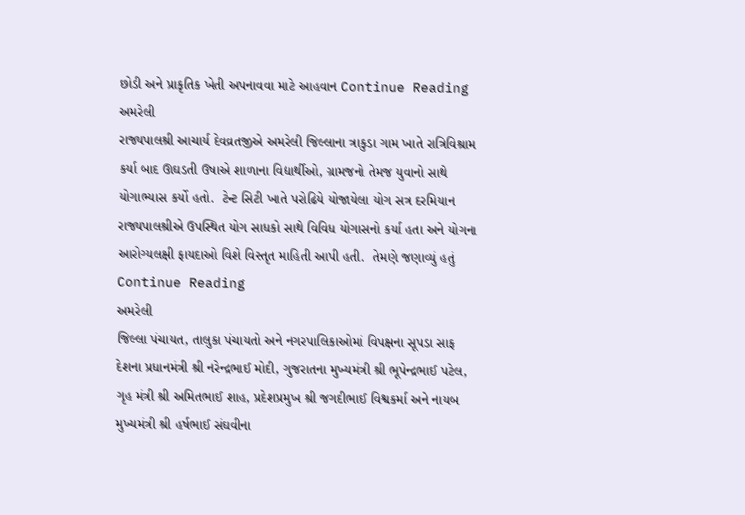છોડી અને પ્રાકૃતિક ખેતી અપનાવવા માટે આહવાન Continue Reading
અમરેલી
રાજ્યપાલશ્રી આચાર્ય દેવવ્રતજીએ અમરેલી જિલ્લાના ત્રાકુડા ગામ ખાતે રાત્રિવિશ્રામ કર્યા બાદ ઊઘડતી ઉષાએ શાળાના વિદ્યાર્થીઓ, ગ્રામજનો તેમજ યુવાનો સાથે યોગાભ્યાસ કર્યો હતો.  ટેન્ટ સિટી ખાતે પરોઢિયે યોજાયેલા યોગ સત્ર દરમિયાન રાજ્યપાલશ્રીએ ઉપસ્થિત યોગ સાધકો સાથે વિવિધ યોગાસનો કર્યા હતા અને યોગના આરોગ્યલક્ષી ફાયદાઓ વિશે વિસ્તૃત માહિતી આપી હતી.  તેમણે જણાવ્યું હતું Continue Reading
અમરેલી
જિલ્લા પંચાયત, તાલુકા પંચાયતો અને નગરપાલિકાઓમાં વિપક્ષના સૂપડા સાફ દેશના પ્રધાનમંત્રી શ્રી નરેન્દ્રભાઈ મોદી, ગુજરાતના મુખ્યમંત્રી શ્રી ભૂપેન્દ્રભાઈ પટેલ, ગૃહ મંત્રી શ્રી અમિતભાઈ શાહ, પ્રદેશપ્રમુખ શ્રી જગદીભાઈ વિશ્વકર્મા અને નાયબ મુખ્યમંત્રી શ્રી હર્ષભાઈ સંઘવીના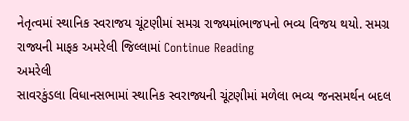નેતૃત્વમાં સ્થાનિક સ્વરાજય ચૂંટણીમાં સમગ્ર રાજ્યમાંભાજપનો ભવ્ય વિજય થયો. સમગ્ર રાજ્યની માફક અમરેલી જિલ્લામાં Continue Reading
અમરેલી
સાવરકુંડલા વિધાનસભામાં સ્થાનિક સ્વરાજ્યની ચૂંટણીમાં મળેલા ભવ્ય જનસમર્થન બદલ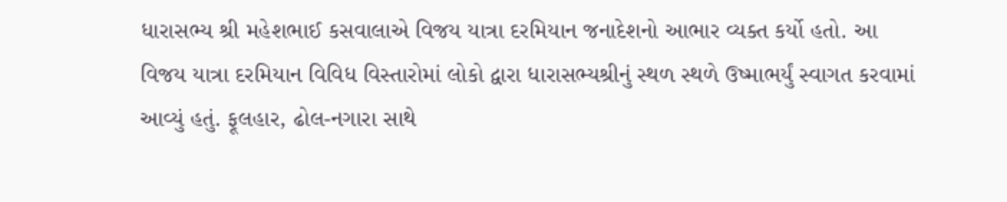ધારાસભ્ય શ્રી મહેશભાઈ કસવાલાએ વિજય યાત્રા દરમિયાન જનાદેશનો આભાર વ્યક્ત કર્યો હતો. આ વિજય યાત્રા દરમિયાન વિવિધ વિસ્તારોમાં લોકો દ્વારા ધારાસભ્યશ્રીનું સ્થળ સ્થળે ઉષ્માભર્યું સ્વાગત કરવામાં આવ્યું હતું. ફૂલહાર, ઢોલ-નગારા સાથે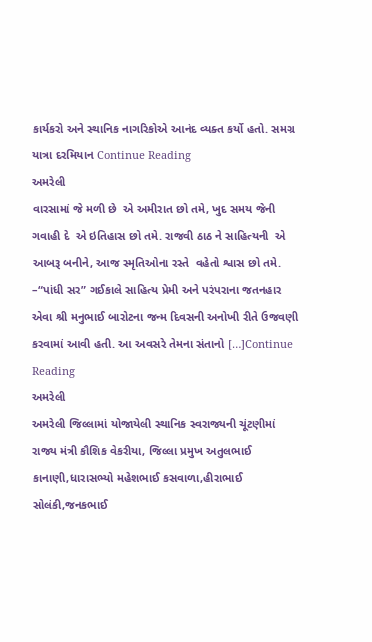કાર્યકરો અને સ્થાનિક નાગરિકોએ આનંદ વ્યક્ત કર્યો હતો. સમગ્ર યાત્રા દરમિયાન Continue Reading
અમરેલી
વારસામાં જે મળી છે  એ અમીરાત છો તમે, ખુદ સમય જેની ગવાહી દે  એ ઇતિહાસ છો તમે. રાજવી ઠાઠ ને સાહિત્યની  એ આબરૂ બનીને, આજ સ્મૃતિઓના રસ્તે  વહેતો શ્વાસ છો તમે. –“પાંધી સર” ગઈકાલે સાહિત્ય પ્રેમી અને પરંપરાના જતનહાર એવા શ્રી મનુભાઈ બારોટના જન્મ દિવસની અનોખી રીતે ઉજવણી કરવામાં આવી હતી. આ અવસરે તેમના સંતાનો […]Continue Reading
અમરેલી
અમરેલી જિલ્લામાં યોજાયેલી સ્થાનિક સ્વરાજ્યની ચૂંટણીમાં રાજ્ય મંત્રી કૌશિક વેકરીયા, જિલ્લા પ્રમુખ અતુલભાઈ કાનાણી,ધારાસભ્યો મહેશભાઈ કસવાળા,હીરાભાઈ સોલંકી,જનકભાઈ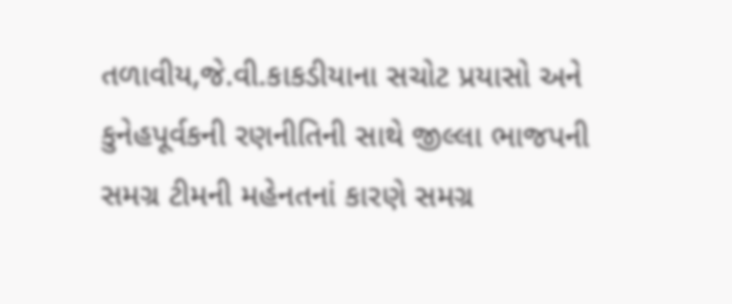તળાવીય,જે.વી.કાકડીયાના સચોટ પ્રયાસો અને કુનેહપૂર્વકની રણનીતિની સાથે જીલ્લા ભાજપની સમગ્ર ટીમની મહેનતનાં કારણે સમગ્ર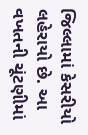જિલ્લામાં કેસરીયો લહેરાયો છે. આ વખતની ચૂંટણીમાં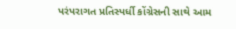પરંપરાગત પ્રતિસ્પર્ધી કોંગ્રેસની સાથે આમ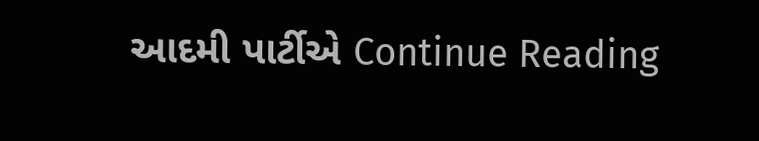આદમી પાર્ટીએ Continue Reading